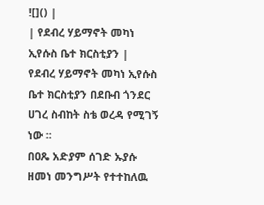![]() |
| የደብረ ሃይማኖት መካነ ኢየሱስ ቤተ ክርስቲያን |
የደብረ ሃይማኖት መካነ ኢየሱስ ቤተ ክርስቲያን በደቡብ ጎንደር ሀገረ ስብከት ስቴ ወረዳ የሚገኝ ነው ፡፡
በዐጼ አድያም ሰገድ ኡያሱ ዘመነ መንግሥት የተተከለዉ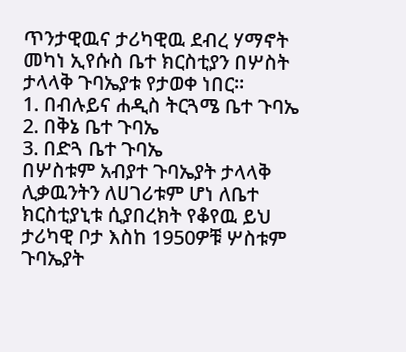ጥንታዊዉና ታሪካዊዉ ደብረ ሃማኖት መካነ ኢየሱስ ቤተ ክርስቲያን በሦስት ታላላቅ ጉባኤያቱ የታወቀ ነበር፡፡
1. በብሉይና ሐዲስ ትርጓሜ ቤተ ጉባኤ
2. በቅኔ ቤተ ጉባኤ
3. በድጓ ቤተ ጉባኤ
በሦስቱም አብያተ ጉባኤያት ታላላቅ ሊቃዉንትን ለሀገሪቱም ሆነ ለቤተ ክርስቲያኒቱ ሲያበረክት የቆየዉ ይህ ታሪካዊ ቦታ እስከ 1950ዎቹ ሦስቱም ጉባኤያት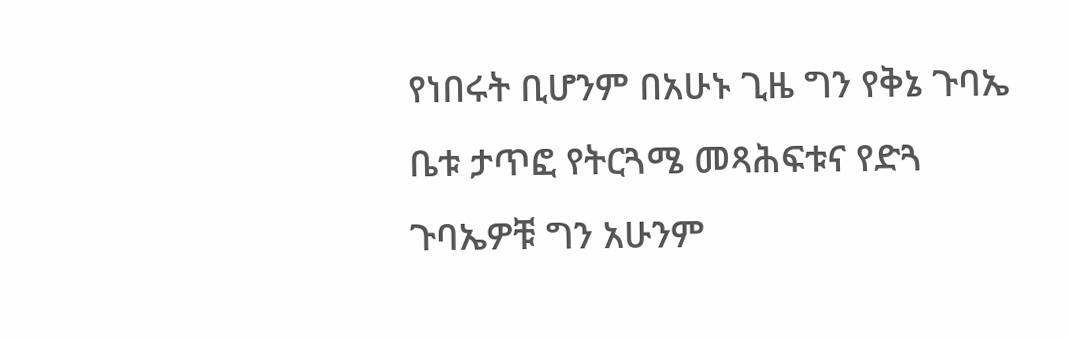የነበሩት ቢሆንም በአሁኑ ጊዜ ግን የቅኔ ጉባኤ ቤቱ ታጥፎ የትርጓሜ መጻሕፍቱና የድጓ ጉባኤዎቹ ግን አሁንም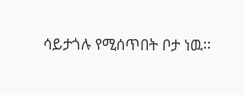ሳይታጎሉ የሚሰጥበት ቦታ ነዉ፡፡